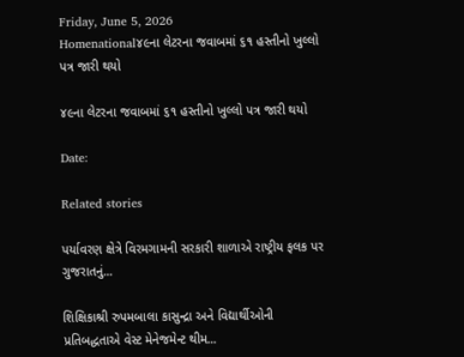Friday, June 5, 2026
Homenational૪૯ના લેટરના જવાબમાં ૬૧ હસ્તીનો ખુલ્લો પત્ર જારી થયો

૪૯ના લેટરના જવાબમાં ૬૧ હસ્તીનો ખુલ્લો પત્ર જારી થયો

Date:

Related stories

પર્યાવરણ ક્ષેત્રે વિરમગામની સરકારી શાળાએ રાષ્ટ્રીય ફલક પર ગુજરાતનું...

શિક્ષિકાશ્રી રુપમબાલા કાસુન્દ્રા અને વિદ્યાર્થીઓની પ્રતિબદ્ધતાએ વેસ્ટ મેનેજમેન્ટ થીમ...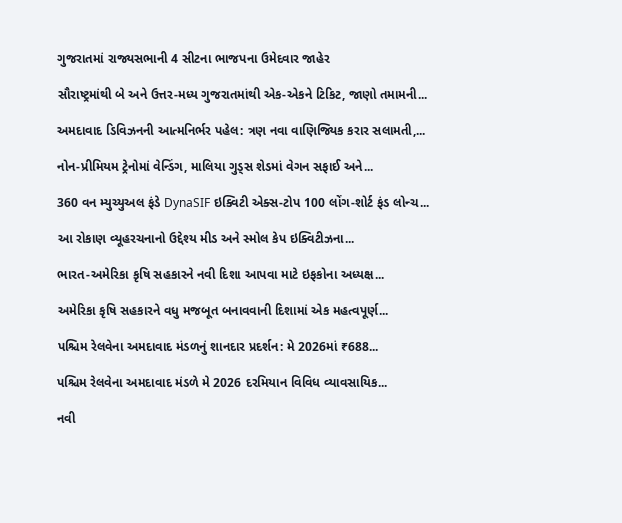ગુજરાતમાં રાજ્યસભાની 4 સીટના ભાજપના ઉમેદવાર જાહેર

સૌરાષ્ટ્રમાંથી બે અને ઉત્તર-મધ્ય ગુજરાતમાંથી એક-એકને ટિકિટ, જાણો તમામની...

અમદાવાદ ડિવિઝનની આત્મનિર્ભર પહેલ: ત્રણ નવા વાણિજ્યિક કરાર સલામતી,...

નોન-પ્રીમિયમ ટ્રેનોમાં વેન્ડિંગ, માલિયા ગુડ્સ શેડમાં વેગન સફાઈ અને...

360 વન મ્યુચ્યુઅલ ફંડે DynaSIF ઇક્વિટી એક્સ-ટોપ 100 લોંગ-શોર્ટ ફંડ લોન્ચ...

આ રોકાણ વ્યૂહરચનાનો ઉદ્દેશ્ય મીડ અને સ્મોલ કેપ ઇક્વિટીઝના...

ભારત-અમેરિકા કૃષિ સહકારને નવી દિશા આપવા માટે ઇફકોના અધ્યક્ષ...

અમેરિકા કૃષિ સહકારને વધુ મજબૂત બનાવવાની દિશામાં એક મહત્વપૂર્ણ...

પશ્ચિમ રેલવેના અમદાવાદ મંડળનું શાનદાર પ્રદર્શન: મે 2026માં ₹688...

પશ્ચિમ રેલવેના અમદાવાદ મંડળે મે 2026 દરમિયાન વિવિધ વ્યાવસાયિક...

નવી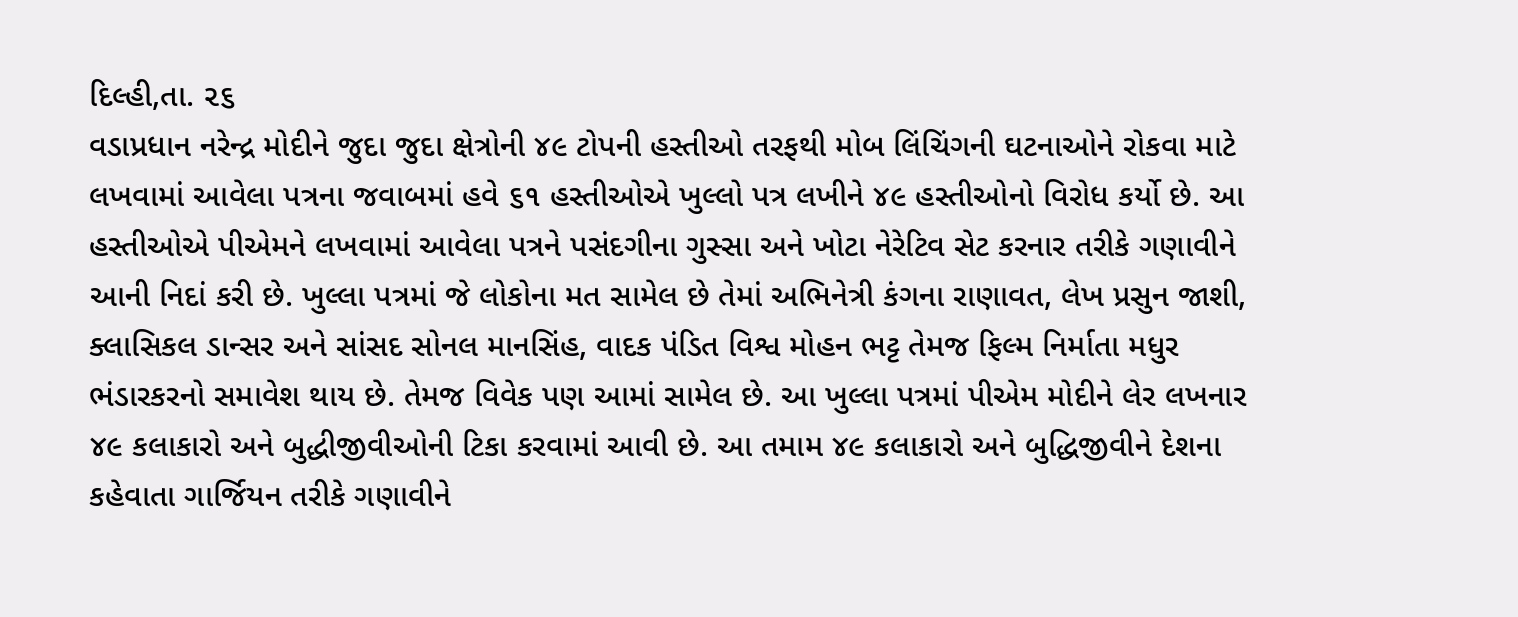દિલ્હી,તા. ૨૬
વડાપ્રધાન નરેન્દ્ર મોદીને જુદા જુદા ક્ષેત્રોની ૪૯ ટોપની હસ્તીઓ તરફથી મોબ લિંચિંગની ઘટનાઓને રોકવા માટે લખવામાં આવેલા પત્રના જવાબમાં હવે ૬૧ હસ્તીઓએ ખુલ્લો પત્ર લખીને ૪૯ હસ્તીઓનો વિરોધ કર્યો છે. આ હસ્તીઓએ પીએમને લખવામાં આવેલા પત્રને પસંદગીના ગુસ્સા અને ખોટા નેરેટિવ સેટ કરનાર તરીકે ગણાવીને આની નિદાં કરી છે. ખુલ્લા પત્રમાં જે લોકોના મત સામેલ છે તેમાં અભિનેત્રી કંગના રાણાવત, લેખ પ્રસુન જાશી, ક્લાસિકલ ડાન્સર અને સાંસદ સોનલ માનસિંહ, વાદક પંડિત વિશ્વ મોહન ભટ્ટ તેમજ ફિલ્મ નિર્માતા મધુર ભંડારકરનો સમાવેશ થાય છે. તેમજ વિવેક પણ આમાં સામેલ છે. આ ખુલ્લા પત્રમાં પીએમ મોદીને લેર લખનાર ૪૯ કલાકારો અને બુદ્ધીજીવીઓની ટિકા કરવામાં આવી છે. આ તમામ ૪૯ કલાકારો અને બુદ્ધિજીવીને દેશના કહેવાતા ગાર્જિયન તરીકે ગણાવીને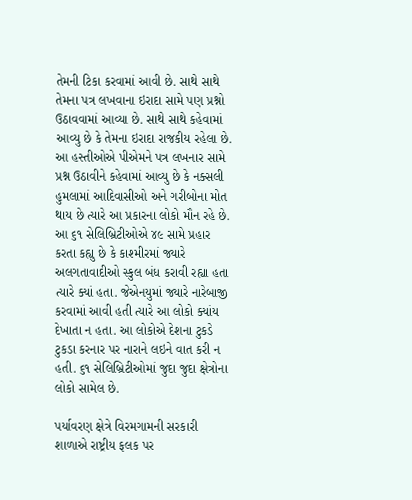તેમની ટિકા કરવામાં આવી છે. સાથે સાથે તેમના પત્ર લખવાના ઇરાદા સામે પણ પ્રશ્નો ઉઠાવવામાં આવ્યા છે. સાથે સાથે કહેવામાં આવ્યુ છે કે તેમના ઇરાદા રાજકીય રહેલા છે. આ હસ્તીઓએ પીએમને પત્ર લખનાર સામે પ્રશ્ન ઉઠાવીને કહેવામાં આવ્યુ છે કે નક્સલી હુમલામાં આદિવાસીઓ અને ગરીબોના મોત થાય છે ત્યારે આ પ્રકારના લોકો મૌન રહે છે. આ ૬૧ સેલિબ્રિટીઓએ ૪૯ સામે પ્રહાર કરતા કહ્યુ છે કે કાશ્મીરમાં જ્યારે અલગતાવાદીઓ સ્કુલ બંધ કરાવી રહ્યા હતા ત્યારે ક્યાં હતા. જેએનયુમાં જ્યારે નારેબાજી કરવામાં આવી હતી ત્યારે આ લોકો ક્યાંય દેખાતા ન હતા. આ લોકોએ દેશના ટુકડે ટુકડા કરનાર પર નારાને લઇને વાત કરી ન હતી. ૬૧ સેલિબ્રિટીઓમાં જુદા જુદા ક્ષેત્રોના લોકો સામેલ છે.

પર્યાવરણ ક્ષેત્રે વિરમગામની સરકારી શાળાએ રાષ્ટ્રીય ફલક પર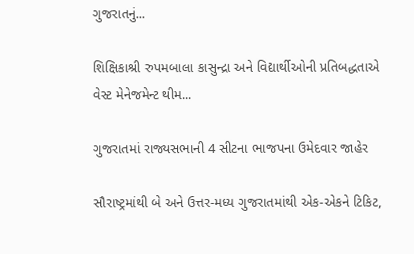ગુજરાતનું...

શિક્ષિકાશ્રી રુપમબાલા કાસુન્દ્રા અને વિદ્યાર્થીઓની પ્રતિબદ્ધતાએ વેસ્ટ મેનેજમેન્ટ થીમ...

ગુજરાતમાં રાજ્યસભાની 4 સીટના ભાજપના ઉમેદવાર જાહેર

સૌરાષ્ટ્રમાંથી બે અને ઉત્તર-મધ્ય ગુજરાતમાંથી એક-એકને ટિકિટ,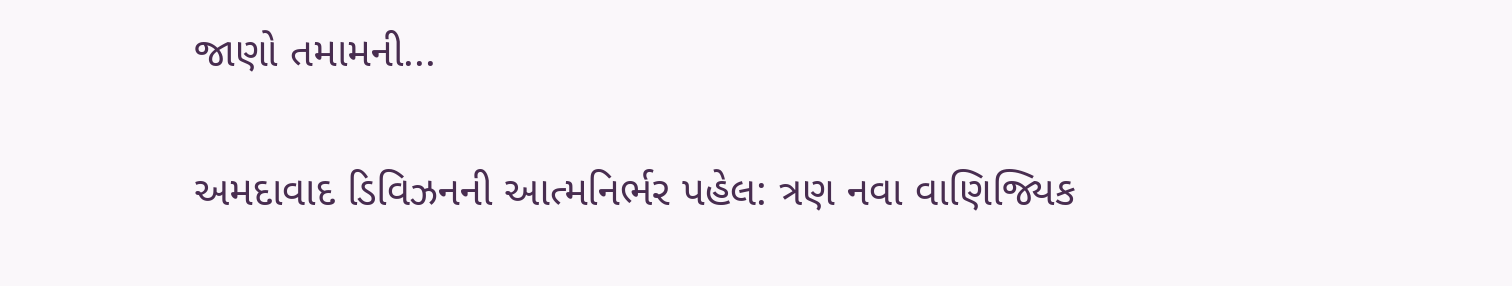જાણો તમામની...

અમદાવાદ ડિવિઝનની આત્મનિર્ભર પહેલ: ત્રણ નવા વાણિજ્યિક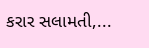કરાર સલામતી,...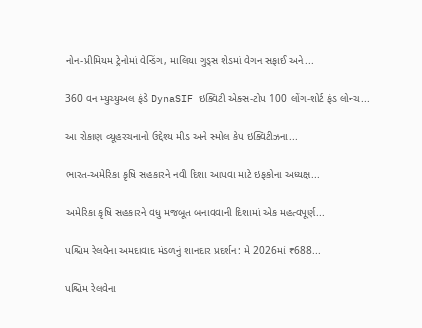નોન-પ્રીમિયમ ટ્રેનોમાં વેન્ડિંગ, માલિયા ગુડ્સ શેડમાં વેગન સફાઈ અને...

360 વન મ્યુચ્યુઅલ ફંડે DynaSIF ઇક્વિટી એક્સ-ટોપ 100 લોંગ-શોર્ટ ફંડ લોન્ચ...

આ રોકાણ વ્યૂહરચનાનો ઉદ્દેશ્ય મીડ અને સ્મોલ કેપ ઇક્વિટીઝના...

ભારત-અમેરિકા કૃષિ સહકારને નવી દિશા આપવા માટે ઇફકોના અધ્યક્ષ...

અમેરિકા કૃષિ સહકારને વધુ મજબૂત બનાવવાની દિશામાં એક મહત્વપૂર્ણ...

પશ્ચિમ રેલવેના અમદાવાદ મંડળનું શાનદાર પ્રદર્શન: મે 2026માં ₹688...

પશ્ચિમ રેલવેના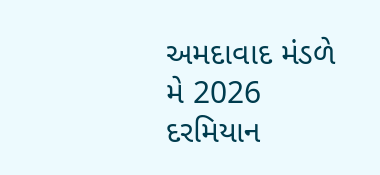અમદાવાદ મંડળે મે 2026 દરમિયાન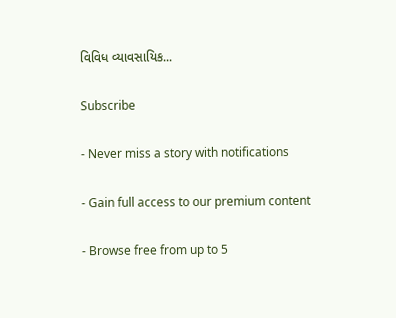વિવિધ વ્યાવસાયિક...

Subscribe

- Never miss a story with notifications

- Gain full access to our premium content

- Browse free from up to 5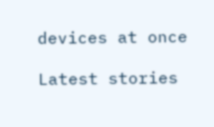devices at once

Latest stories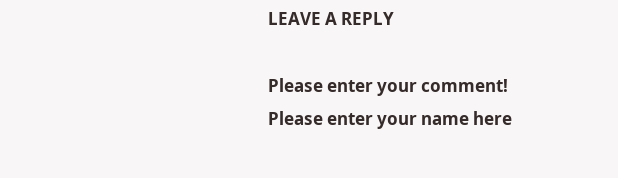LEAVE A REPLY

Please enter your comment!
Please enter your name here